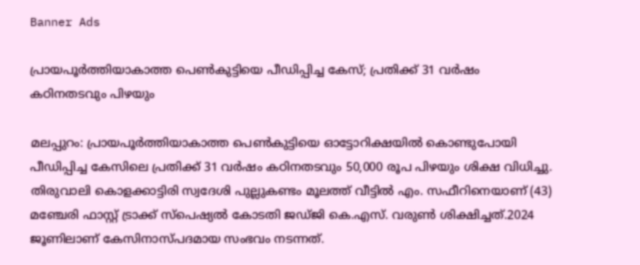Banner Ads

പ്രായപൂർത്തിയാകാത്ത പെൺകുട്ടിയെ പീഡിപ്പിച്ച കേസ്; പ്രതിക്ക് 31 വർഷം കഠിനതടവും പിഴയും

മലപ്പുറം: പ്രായപൂർത്തിയാകാത്ത പെൺകുട്ടിയെ ഓട്ടോറിക്ഷയിൽ കൊണ്ടുപോയി പീഡിപ്പിച്ച കേസിലെ പ്രതിക്ക് 31 വർഷം കഠിനതടവും 50,000 രൂപ പിഴയും ശിക്ഷ വിധിച്ചു. തിരുവാലി കൊളക്കാട്ടിരി സ്വദേശി പുല്ലുകണ്ടം മൂലത്ത് വീട്ടിൽ എം. സഫീറിനെയാണ് (43) മഞ്ചേരി ഫാസ്റ്റ് ട്രാക്ക് സ്പെഷ്യൽ കോടതി ജഡ്ജി കെ.എസ്. വരുൺ ശിക്ഷിച്ചത്.2024 ജൂണിലാണ് കേസിനാസ്പദമായ സംഭവം നടന്നത്.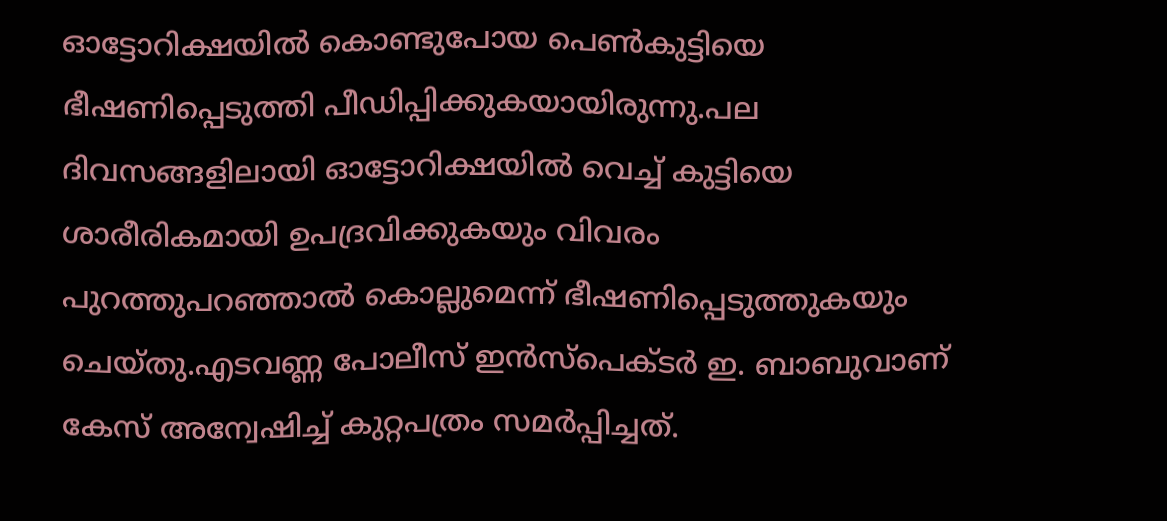ഓട്ടോറിക്ഷയിൽ കൊണ്ടുപോയ പെൺകുട്ടിയെ ഭീഷണിപ്പെടുത്തി പീഡിപ്പിക്കുകയായിരുന്നു.പല ദിവസങ്ങളിലായി ഓട്ടോറിക്ഷയിൽ വെച്ച് കുട്ടിയെ ശാരീരികമായി ഉപദ്രവിക്കുകയും വിവരം പുറത്തുപറഞ്ഞാൽ കൊല്ലുമെന്ന് ഭീഷണിപ്പെടുത്തുകയും ചെയ്തു.എടവണ്ണ പോലീസ് ഇൻസ്‌പെക്ടർ ഇ. ബാബുവാണ് കേസ് അന്വേഷിച്ച് കുറ്റപത്രം സമർപ്പിച്ചത്.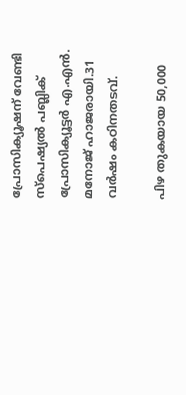പ്രോസിക്യൂഷന് വേണ്ടി സ്പെഷ്യൽ പബ്ലിക് പ്രോസിക്യൂട്ടർ എ.എൻ. മനോജ് ഹാജരായി.31 വർഷം കഠിനതടവ്.

പിഴ തുകയായ 50,000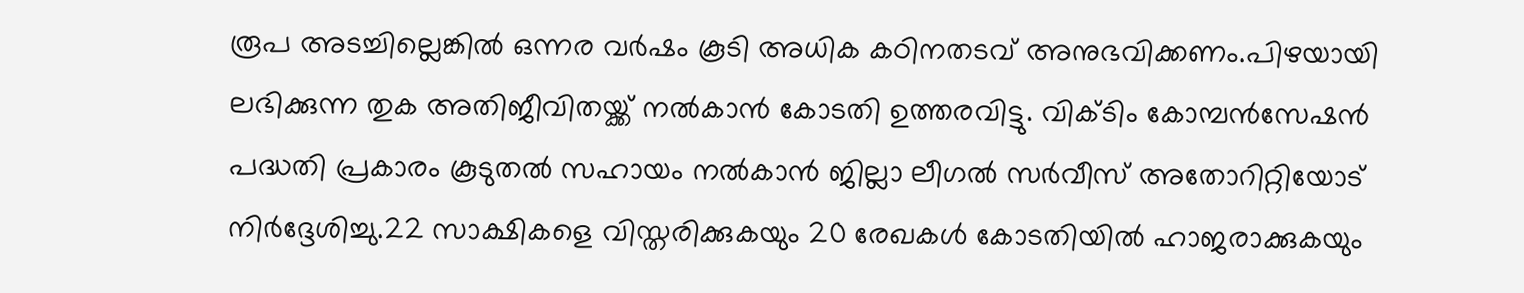രൂപ അടച്ചില്ലെങ്കിൽ ഒന്നര വർഷം കൂടി അധിക കഠിനതടവ് അനുഭവിക്കണം.പിഴയായി ലഭിക്കുന്ന തുക അതിജീവിതയ്ക്ക് നൽകാൻ കോടതി ഉത്തരവിട്ടു. വിക്ടിം കോമ്പൻസേഷൻ പദ്ധതി പ്രകാരം കൂടുതൽ സഹായം നൽകാൻ ജില്ലാ ലീഗൽ സർവീസ് അതോറിറ്റിയോട് നിർദ്ദേശിച്ചു.22 സാക്ഷികളെ വിസ്തരിക്കുകയും 20 രേഖകൾ കോടതിയിൽ ഹാജരാക്കുകയും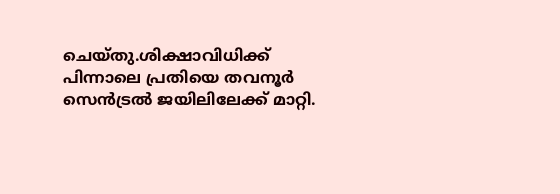ചെയ്തു.ശിക്ഷാവിധിക്ക് പിന്നാലെ പ്രതിയെ തവനൂർ സെൻട്രൽ ജയിലിലേക്ക് മാറ്റി.